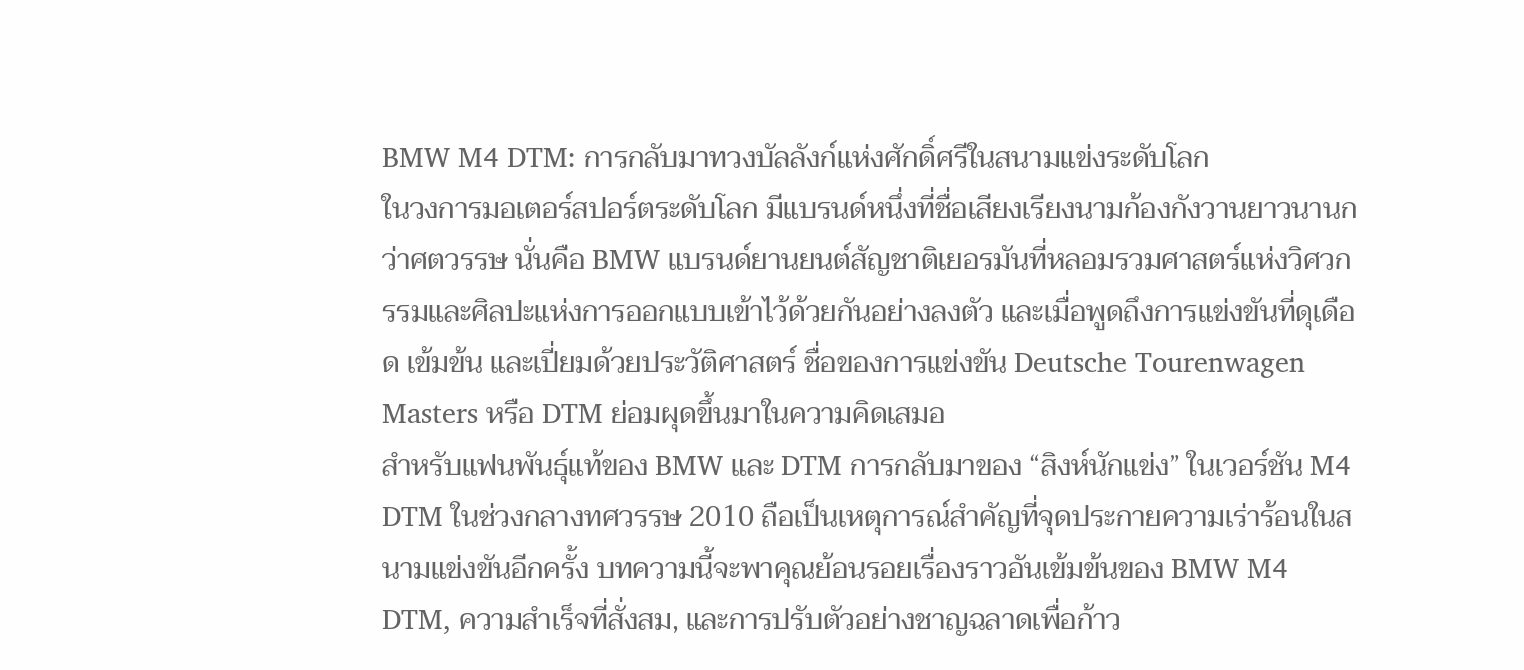BMW M4 DTM: การกลับมาทวงบัลลังก์แห่งศักดิ์ศรีในสนามแข่งระดับโลก
ในวงการมอเตอร์สปอร์ตระดับโลก มีแบรนด์หนึ่งที่ชื่อเสียงเรียงนามก้องกังวานยาวนานกว่าศตวรรษ นั่นคือ BMW แบรนด์ยานยนต์สัญชาติเยอรมันที่หลอมรวมศาสตร์แห่งวิศวกรรมและศิลปะแห่งการออกแบบเข้าไว้ด้วยกันอย่างลงตัว และเมื่อพูดถึงการแข่งขันที่ดุเดือด เข้มข้น และเปี่ยมด้วยประวัติศาสตร์ ชื่อของการแข่งขัน Deutsche Tourenwagen Masters หรือ DTM ย่อมผุดขึ้นมาในความคิดเสมอ
สำหรับแฟนพันธุ์แท้ของ BMW และ DTM การกลับมาของ “สิงห์นักแข่ง” ในเวอร์ชัน M4 DTM ในช่วงกลางทศวรรษ 2010 ถือเป็นเหตุการณ์สำคัญที่จุดประกายความเร่าร้อนในสนามแข่งขันอีกครั้ง บทความนี้จะพาคุณย้อนรอยเรื่องราวอันเข้มข้นของ BMW M4 DTM, ความสำเร็จที่สั่งสม, และการปรับตัวอย่างชาญฉลาดเพื่อก้าว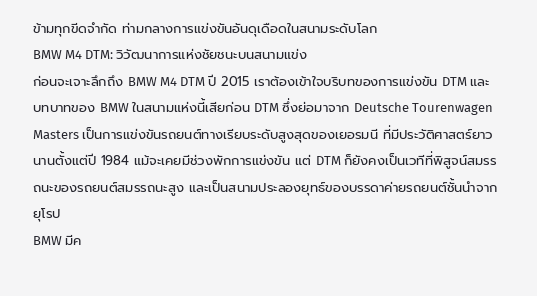ข้ามทุกขีดจำกัด ท่ามกลางการแข่งขันอันดุเดือดในสนามระดับโลก
BMW M4 DTM: วิวัฒนาการแห่งชัยชนะบนสนามแข่ง
ก่อนจะเจาะลึกถึง BMW M4 DTM ปี 2015 เราต้องเข้าใจบริบทของการแข่งขัน DTM และบทบาทของ BMW ในสนามแห่งนี้เสียก่อน DTM ซึ่งย่อมาจาก Deutsche Tourenwagen Masters เป็นการแข่งขันรถยนต์ทางเรียบระดับสูงสุดของเยอรมนี ที่มีประวัติศาสตร์ยาวนานตั้งแต่ปี 1984 แม้จะเคยมีช่วงพักการแข่งขัน แต่ DTM ก็ยังคงเป็นเวทีที่พิสูจน์สมรรถนะของรถยนต์สมรรถนะสูง และเป็นสนามประลองยุทธ์ของบรรดาค่ายรถยนต์ชั้นนำจากยุโรป
BMW มีค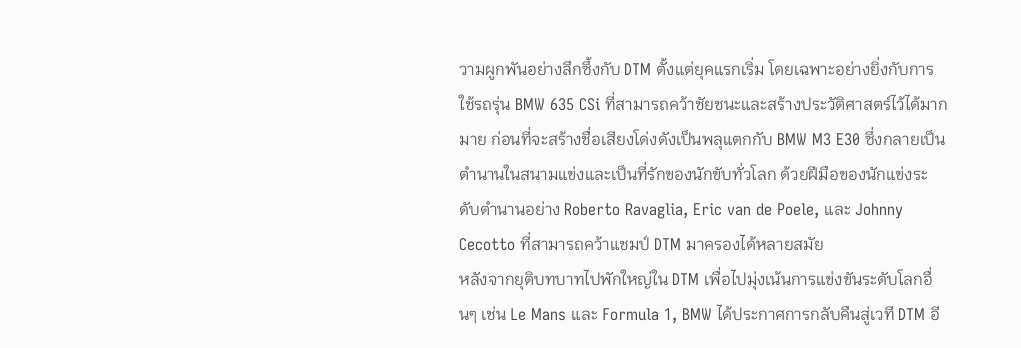วามผูกพันอย่างลึกซึ้งกับ DTM ตั้งแต่ยุคแรกเริ่ม โดยเฉพาะอย่างยิ่งกับการใช้รถรุ่น BMW 635 CSi ที่สามารถคว้าชัยชนะและสร้างประวัติศาสตร์ไว้ได้มากมาย ก่อนที่จะสร้างชื่อเสียงโด่งดังเป็นพลุแตกกับ BMW M3 E30 ซึ่งกลายเป็นตำนานในสนามแข่งและเป็นที่รักของนักขับทั่วโลก ด้วยฝีมือของนักแข่งระดับตำนานอย่าง Roberto Ravaglia, Eric van de Poele, และ Johnny Cecotto ที่สามารถคว้าแชมป์ DTM มาครองได้หลายสมัย
หลังจากยุติบทบาทไปพักใหญ่ใน DTM เพื่อไปมุ่งเน้นการแข่งขันระดับโลกอื่นๆ เช่น Le Mans และ Formula 1, BMW ได้ประกาศการกลับคืนสู่เวที DTM อี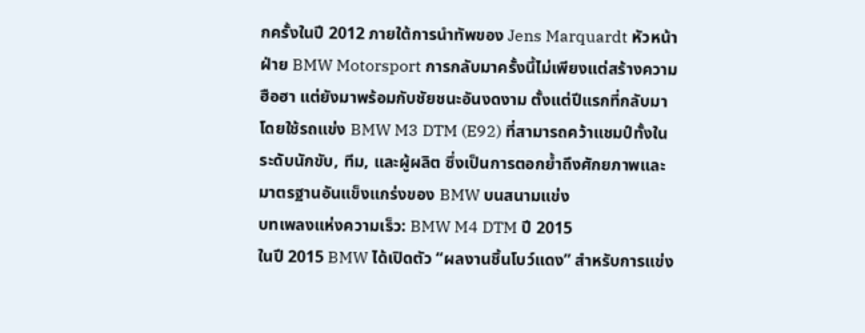กครั้งในปี 2012 ภายใต้การนำทัพของ Jens Marquardt หัวหน้าฝ่าย BMW Motorsport การกลับมาครั้งนี้ไม่เพียงแต่สร้างความฮือฮา แต่ยังมาพร้อมกับชัยชนะอันงดงาม ตั้งแต่ปีแรกที่กลับมา โดยใช้รถแข่ง BMW M3 DTM (E92) ที่สามารถคว้าแชมป์ทั้งในระดับนักขับ, ทีม, และผู้ผลิต ซึ่งเป็นการตอกย้ำถึงศักยภาพและมาตรฐานอันแข็งแกร่งของ BMW บนสนามแข่ง
บทเพลงแห่งความเร็ว: BMW M4 DTM ปี 2015
ในปี 2015 BMW ได้เปิดตัว “ผลงานชิ้นโบว์แดง” สำหรับการแข่ง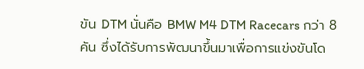ขัน DTM นั่นคือ BMW M4 DTM Racecars กว่า 8 คัน ซึ่งได้รับการพัฒนาขึ้นมาเพื่อการแข่งขันโด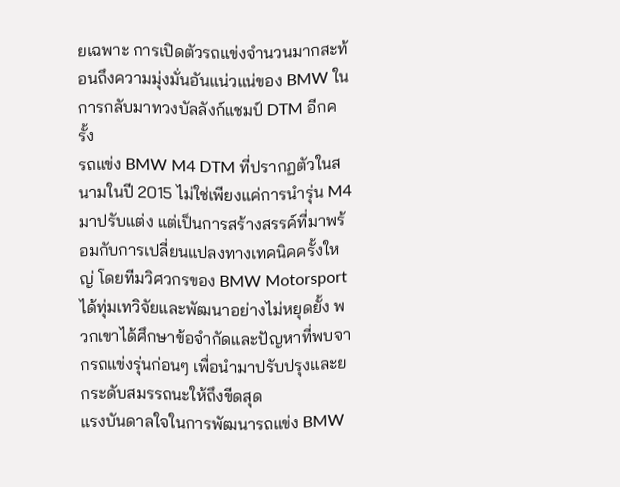ยเฉพาะ การเปิดตัวรถแข่งจำนวนมากสะท้อนถึงความมุ่งมั่นอันแน่วแน่ของ BMW ในการกลับมาทวงบัลลังก์แชมป์ DTM อีกครั้ง
รถแข่ง BMW M4 DTM ที่ปรากฏตัวในสนามในปี 2015 ไม่ใช่เพียงแค่การนำรุ่น M4 มาปรับแต่ง แต่เป็นการสร้างสรรค์ที่มาพร้อมกับการเปลี่ยนแปลงทางเทคนิคครั้งใหญ่ โดยทีมวิศวกรของ BMW Motorsport ได้ทุ่มเทวิจัยและพัฒนาอย่างไม่หยุดยั้ง พวกเขาได้ศึกษาข้อจำกัดและปัญหาที่พบจากรถแข่งรุ่นก่อนๆ เพื่อนำมาปรับปรุงและยกระดับสมรรถนะให้ถึงขีดสุด
แรงบันดาลใจในการพัฒนารถแข่ง BMW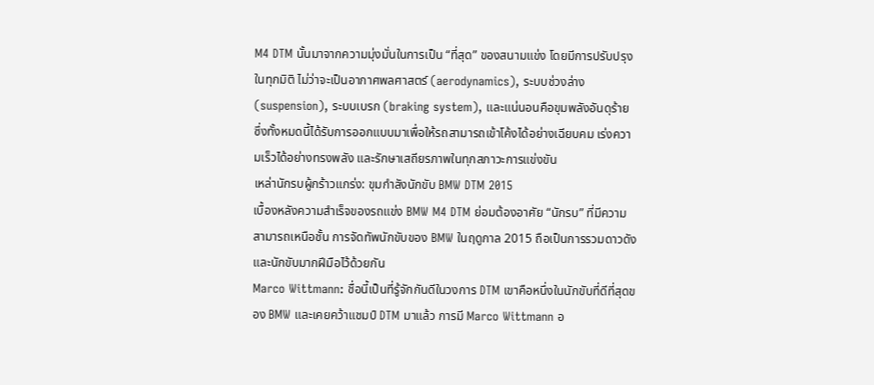M4 DTM นั้นมาจากความมุ่งมั่นในการเป็น “ที่สุด” ของสนามแข่ง โดยมีการปรับปรุงในทุกมิติ ไม่ว่าจะเป็นอากาศพลศาสตร์ (aerodynamics), ระบบช่วงล่าง (suspension), ระบบเบรก (braking system), และแน่นอนคือขุมพลังอันดุร้าย ซึ่งทั้งหมดนี้ได้รับการออกแบบมาเพื่อให้รถสามารถเข้าโค้งได้อย่างเฉียบคม เร่งความเร็วได้อย่างทรงพลัง และรักษาเสถียรภาพในทุกสภาวะการแข่งขัน
เหล่านักรบผู้กร้าวแกร่ง: ขุมกำลังนักขับ BMW DTM 2015
เบื้องหลังความสำเร็จของรถแข่ง BMW M4 DTM ย่อมต้องอาศัย “นักรบ” ที่มีความสามารถเหนือชั้น การจัดทัพนักขับของ BMW ในฤดูกาล 2015 ถือเป็นการรวมดาวดังและนักขับมากฝีมือไว้ด้วยกัน
Marco Wittmann: ชื่อนี้เป็นที่รู้จักกันดีในวงการ DTM เขาคือหนึ่งในนักขับที่ดีที่สุดของ BMW และเคยคว้าแชมป์ DTM มาแล้ว การมี Marco Wittmann อ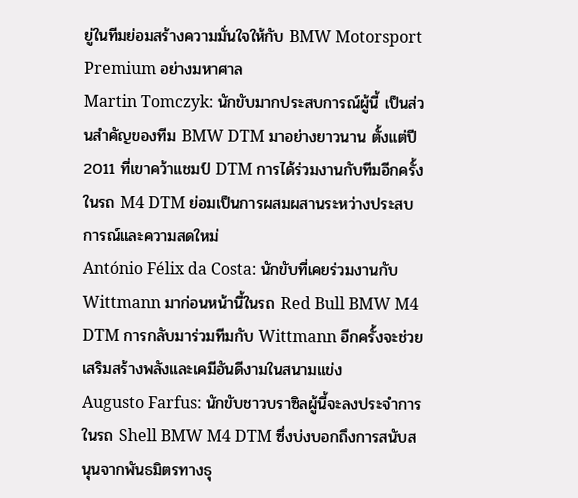ยู่ในทีมย่อมสร้างความมั่นใจให้กับ BMW Motorsport Premium อย่างมหาศาล
Martin Tomczyk: นักขับมากประสบการณ์ผู้นี้ เป็นส่วนสำคัญของทีม BMW DTM มาอย่างยาวนาน ตั้งแต่ปี 2011 ที่เขาคว้าแชมป์ DTM การได้ร่วมงานกับทีมอีกครั้งในรถ M4 DTM ย่อมเป็นการผสมผสานระหว่างประสบการณ์และความสดใหม่
António Félix da Costa: นักขับที่เคยร่วมงานกับ Wittmann มาก่อนหน้านี้ในรถ Red Bull BMW M4 DTM การกลับมาร่วมทีมกับ Wittmann อีกครั้งจะช่วยเสริมสร้างพลังและเคมีอันดีงามในสนามแข่ง
Augusto Farfus: นักขับชาวบราซิลผู้นี้จะลงประจำการในรถ Shell BMW M4 DTM ซึ่งบ่งบอกถึงการสนับสนุนจากพันธมิตรทางธุ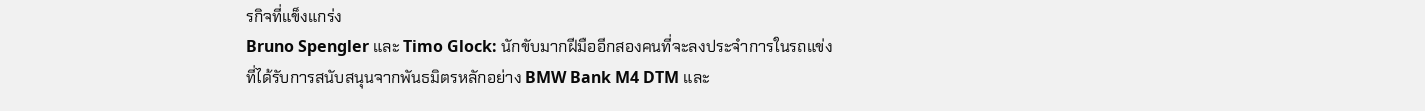รกิจที่แข็งแกร่ง
Bruno Spengler และ Timo Glock: นักขับมากฝีมืออีกสองคนที่จะลงประจำการในรถแข่งที่ได้รับการสนับสนุนจากพันธมิตรหลักอย่าง BMW Bank M4 DTM และ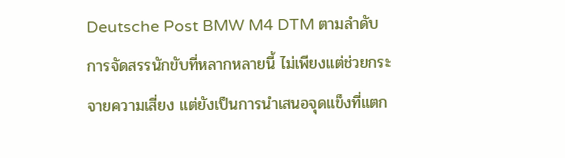Deutsche Post BMW M4 DTM ตามลำดับ
การจัดสรรนักขับที่หลากหลายนี้ ไม่เพียงแต่ช่วยกระจายความเสี่ยง แต่ยังเป็นการนำเสนอจุดแข็งที่แตก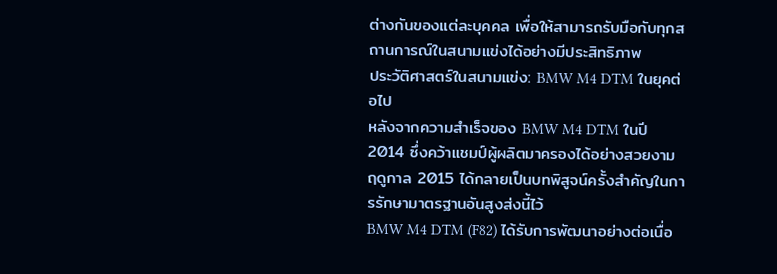ต่างกันของแต่ละบุคคล เพื่อให้สามารถรับมือกับทุกสถานการณ์ในสนามแข่งได้อย่างมีประสิทธิภาพ
ประวัติศาสตร์ในสนามแข่ง: BMW M4 DTM ในยุคต่อไป
หลังจากความสำเร็จของ BMW M4 DTM ในปี 2014 ซึ่งคว้าแชมป์ผู้ผลิตมาครองได้อย่างสวยงาม ฤดูกาล 2015 ได้กลายเป็นบทพิสูจน์ครั้งสำคัญในการรักษามาตรฐานอันสูงส่งนี้ไว้
BMW M4 DTM (F82) ได้รับการพัฒนาอย่างต่อเนื่อ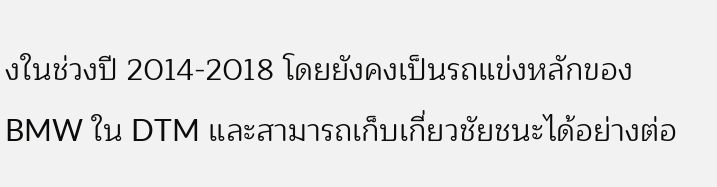งในช่วงปี 2014-2018 โดยยังคงเป็นรถแข่งหลักของ BMW ใน DTM และสามารถเก็บเกี่ยวชัยชนะได้อย่างต่อ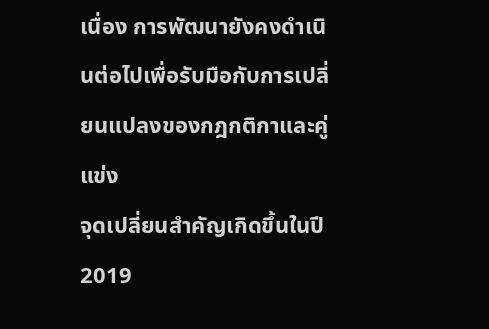เนื่อง การพัฒนายังคงดำเนินต่อไปเพื่อรับมือกับการเปลี่ยนแปลงของกฎกติกาและคู่แข่ง
จุดเปลี่ยนสำคัญเกิดขึ้นในปี 2019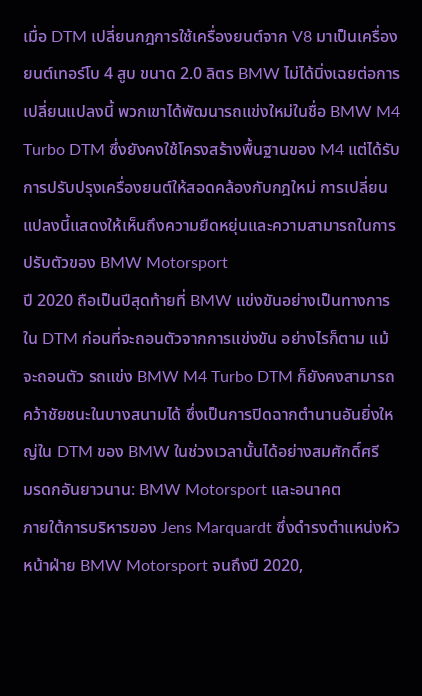เมื่อ DTM เปลี่ยนกฎการใช้เครื่องยนต์จาก V8 มาเป็นเครื่องยนต์เทอร์โบ 4 สูบ ขนาด 2.0 ลิตร BMW ไม่ได้นิ่งเฉยต่อการเปลี่ยนแปลงนี้ พวกเขาได้พัฒนารถแข่งใหม่ในชื่อ BMW M4 Turbo DTM ซึ่งยังคงใช้โครงสร้างพื้นฐานของ M4 แต่ได้รับการปรับปรุงเครื่องยนต์ให้สอดคล้องกับกฎใหม่ การเปลี่ยนแปลงนี้แสดงให้เห็นถึงความยืดหยุ่นและความสามารถในการปรับตัวของ BMW Motorsport
ปี 2020 ถือเป็นปีสุดท้ายที่ BMW แข่งขันอย่างเป็นทางการใน DTM ก่อนที่จะถอนตัวจากการแข่งขัน อย่างไรก็ตาม แม้จะถอนตัว รถแข่ง BMW M4 Turbo DTM ก็ยังคงสามารถคว้าชัยชนะในบางสนามได้ ซึ่งเป็นการปิดฉากตำนานอันยิ่งใหญ่ใน DTM ของ BMW ในช่วงเวลานั้นได้อย่างสมศักดิ์ศรี
มรดกอันยาวนาน: BMW Motorsport และอนาคต
ภายใต้การบริหารของ Jens Marquardt ซึ่งดำรงตำแหน่งหัวหน้าฝ่าย BMW Motorsport จนถึงปี 2020,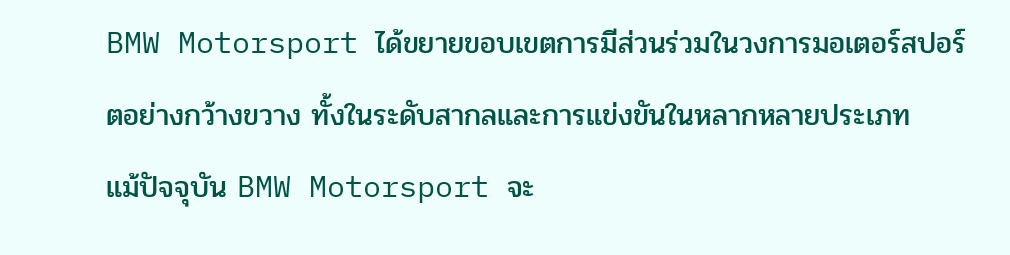BMW Motorsport ได้ขยายขอบเขตการมีส่วนร่วมในวงการมอเตอร์สปอร์ตอย่างกว้างขวาง ทั้งในระดับสากลและการแข่งขันในหลากหลายประเภท
แม้ปัจจุบัน BMW Motorsport จะ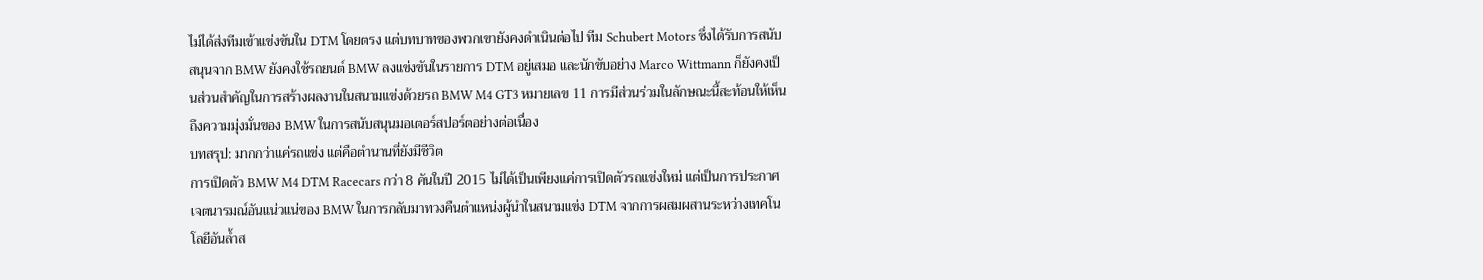ไม่ได้ส่งทีมเข้าแข่งขันใน DTM โดยตรง แต่บทบาทของพวกเขายังคงดำเนินต่อไป ทีม Schubert Motors ซึ่งได้รับการสนับสนุนจาก BMW ยังคงใช้รถยนต์ BMW ลงแข่งขันในรายการ DTM อยู่เสมอ และนักขับอย่าง Marco Wittmann ก็ยังคงเป็นส่วนสำคัญในการสร้างผลงานในสนามแข่งด้วยรถ BMW M4 GT3 หมายเลข 11 การมีส่วนร่วมในลักษณะนี้สะท้อนให้เห็นถึงความมุ่งมั่นของ BMW ในการสนับสนุนมอเตอร์สปอร์ตอย่างต่อเนื่อง
บทสรุป: มากกว่าแค่รถแข่ง แต่คือตำนานที่ยังมีชีวิต
การเปิดตัว BMW M4 DTM Racecars กว่า 8 คันในปี 2015 ไม่ได้เป็นเพียงแค่การเปิดตัวรถแข่งใหม่ แต่เป็นการประกาศเจตนารมณ์อันแน่วแน่ของ BMW ในการกลับมาทวงคืนตำแหน่งผู้นำในสนามแข่ง DTM จากการผสมผสานระหว่างเทคโนโลยีอันล้ำส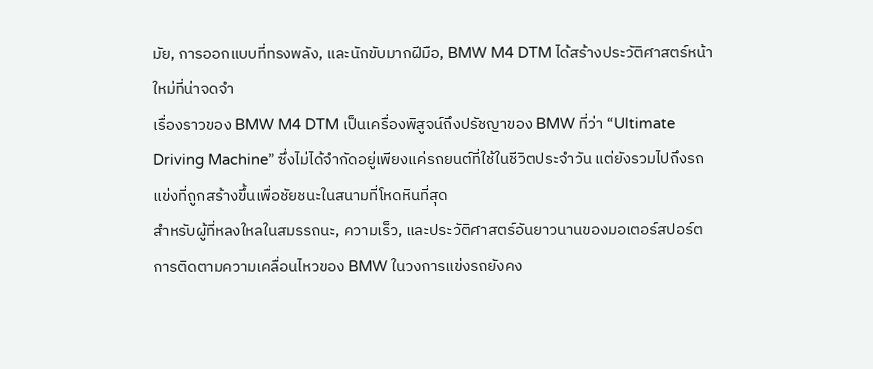มัย, การออกแบบที่ทรงพลัง, และนักขับมากฝีมือ, BMW M4 DTM ได้สร้างประวัติศาสตร์หน้าใหม่ที่น่าจดจำ
เรื่องราวของ BMW M4 DTM เป็นเครื่องพิสูจน์ถึงปรัชญาของ BMW ที่ว่า “Ultimate Driving Machine” ซึ่งไม่ได้จำกัดอยู่เพียงแค่รถยนต์ที่ใช้ในชีวิตประจำวัน แต่ยังรวมไปถึงรถแข่งที่ถูกสร้างขึ้นเพื่อชัยชนะในสนามที่โหดหินที่สุด
สำหรับผู้ที่หลงใหลในสมรรถนะ, ความเร็ว, และประวัติศาสตร์อันยาวนานของมอเตอร์สปอร์ต การติดตามความเคลื่อนไหวของ BMW ในวงการแข่งรถยังคง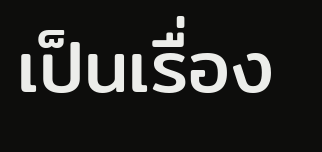เป็นเรื่อง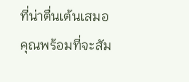ที่น่าตื่นเต้นเสมอ คุณพร้อมที่จะสัม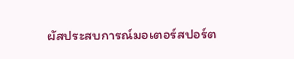ผัสประสบการณ์มอเตอร์สปอร์ต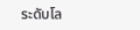ระดับโล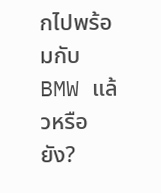กไปพร้อมกับ BMW แล้วหรือยัง?